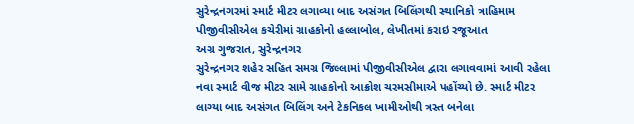સુરેન્દ્રનગરમાં સ્માર્ટ મીટર લગાવ્યા બાદ અસંગત બિલિંગથી સ્થાનિકો ત્રાહિમામ
પીજીવીસીએલ કચેરીમાં ગ્રાહકોનો હલ્લાબોલ, લેખીતમાં કરાઇ રજૂઆત
અગ્ર ગુજરાત, સુરેન્દ્રનગર
સુરેન્દ્રનગર શહેર સહિત સમગ્ર જિલ્લામાં પીજીવીસીએલ દ્વારા લગાવવામાં આવી રહેલા નવા સ્માર્ટ વીજ મીટર સામે ગ્રાહકોનો આક્રોશ ચરમસીમાએ પહોંચ્યો છે. સ્માર્ટ મીટર લાગ્યા બાદ અસંગત બિલિંગ અને ટેકનિકલ ખામીઓથી ત્રસ્ત બનેલા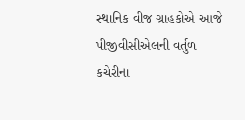સ્થાનિક વીજ ગ્રાહકોએ આજે પીજીવીસીએલની વર્તુળ કચેરીના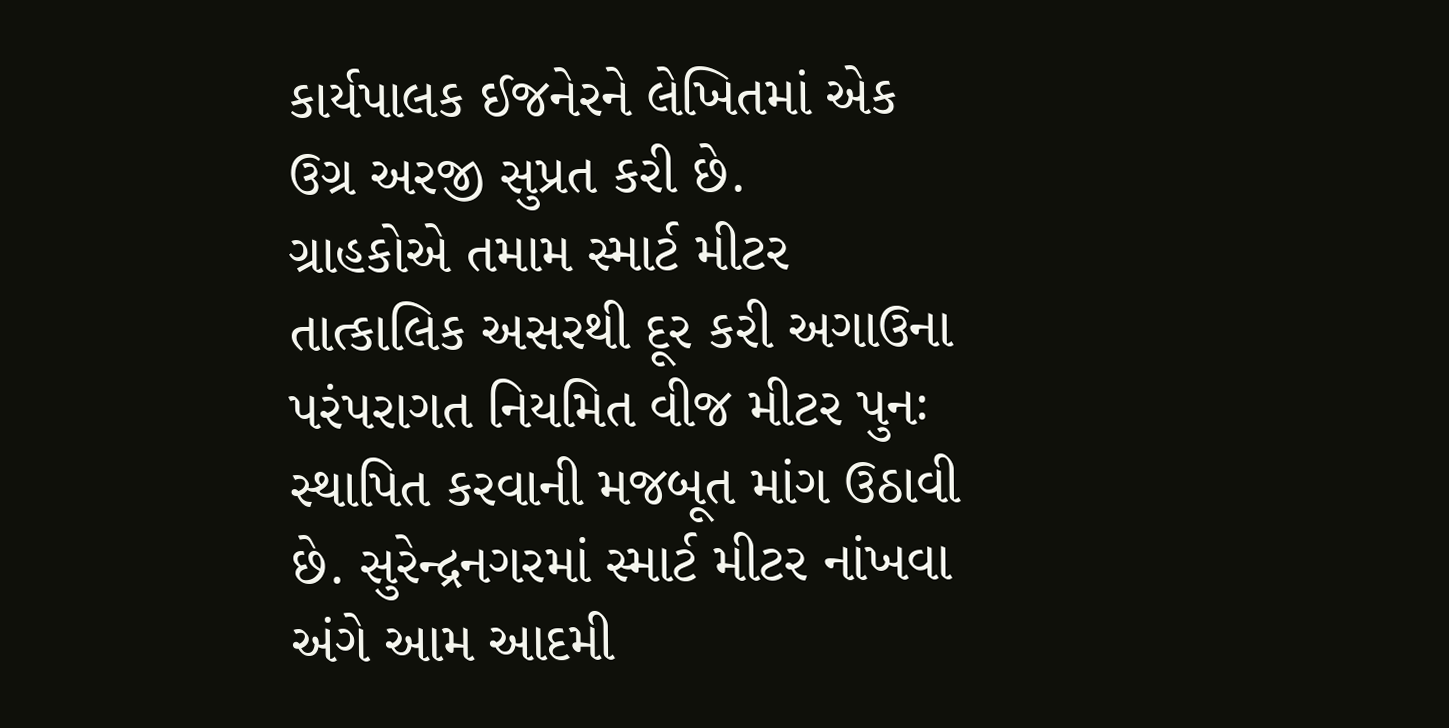કાર્યપાલક ઈજનેરને લેખિતમાં એક ઉગ્ર અરજી સુપ્રત કરી છે.
ગ્રાહકોએ તમામ સ્માર્ટ મીટર તાત્કાલિક અસરથી દૂર કરી અગાઉના પરંપરાગત નિયમિત વીજ મીટર પુનઃ સ્થાપિત કરવાની મજબૂત માંગ ઉઠાવી છે. સુરેન્દ્રનગરમાં સ્માર્ટ મીટર નાંખવા અંગે આમ આદમી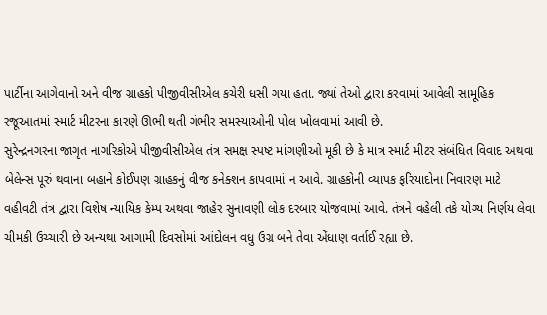પાર્ટીના આગેવાનો અને વીજ ગ્રાહકો પીજીવીસીએલ કચેરી ધસી ગયા હતા. જ્યાં તેઓ દ્વારા કરવામાં આવેલી સામૂહિક રજૂઆતમાં સ્માર્ટ મીટરના કારણે ઊભી થતી ગંભીર સમસ્યાઓની પોલ ખોલવામાં આવી છે.
સુરેન્દ્રનગરના જાગૃત નાગરિકોએ પીજીવીસીએલ તંત્ર સમક્ષ સ્પષ્ટ માંગણીઓ મૂકી છે કે માત્ર સ્માર્ટ મીટર સંબંધિત વિવાદ અથવા બેલેન્સ પૂરું થવાના બહાને કોઈપણ ગ્રાહકનું વીજ કનેક્શન કાપવામાં ન આવે. ગ્રાહકોની વ્યાપક ફરિયાદોના નિવારણ માટે વહીવટી તંત્ર દ્વારા વિશેષ ન્યાયિક કેમ્પ અથવા જાહેર સુનાવણી લોક દરબાર યોજવામાં આવે. તંત્રને વહેલી તકે યોગ્ય નિર્ણય લેવા ચીમકી ઉચ્ચારી છે અન્યથા આગામી દિવસોમાં આંદોલન વધુ ઉગ્ર બને તેવા એંધાણ વર્તાઈ રહ્યા છે.